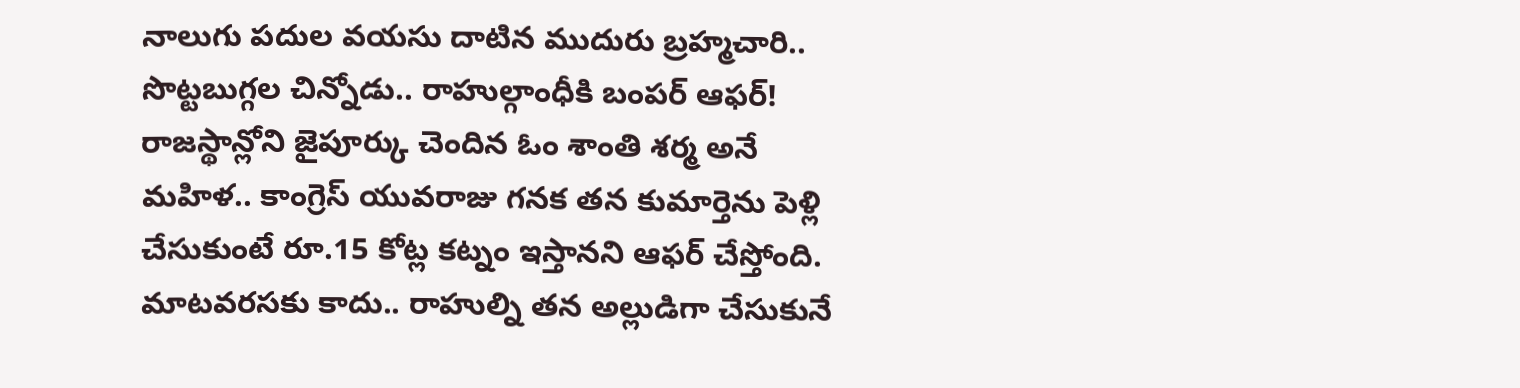నాలుగు పదుల వయసు దాటిన ముదురు బ్రహ్మచారి.. సొట్టబుగ్గల చిన్నోడు.. రాహుల్గాంధీకి బంపర్ ఆఫర్! రాజస్థాన్లోని జైపూర్కు చెందిన ఓం శాంతి శర్మ అనే మహిళ.. కాంగ్రెస్ యువరాజు గనక తన కుమార్తెను పెళ్లి చేసుకుంటే రూ.15 కోట్ల కట్నం ఇస్తానని ఆఫర్ చేస్తోంది. మాటవరసకు కాదు.. రాహుల్ని తన అల్లుడిగా చేసుకునే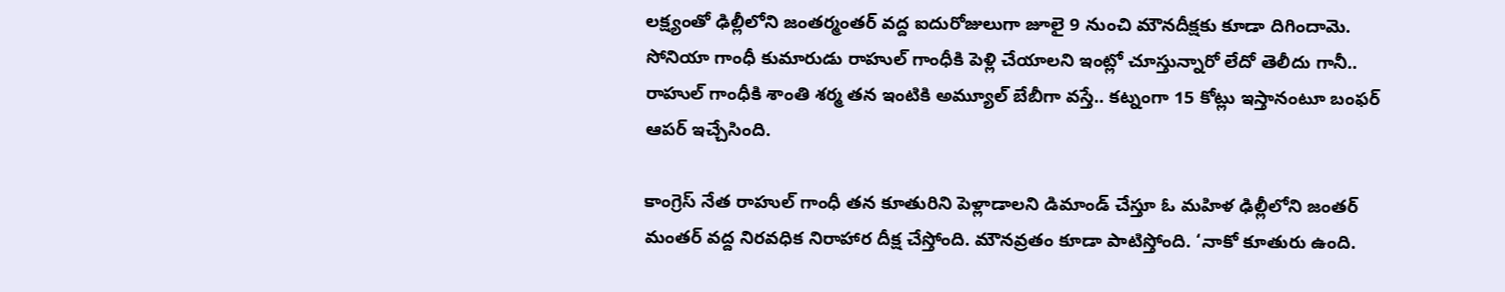లక్ష్యంతో ఢిల్లీలోని జంతర్మంతర్ వద్ద ఐదురోజులుగా జూలై 9 నుంచి మౌనదీక్షకు కూడా దిగిందామె. సోనియా గాంధీ కుమారుడు రాహుల్ గాంధీకి పెళ్లి చేయాలని ఇంట్లో చూస్తున్నారో లేదో తెలీదు గానీ.. రాహుల్ గాంధీకి శాంతి శర్మ తన ఇంటికి అమ్యూల్ బేబీగా వస్తే.. కట్నంగా 15 కోట్లు ఇస్తానంటూ బంఫర్ ఆపర్ ఇచ్చేసింది.

కాంగ్రెస్ నేత రాహుల్ గాంధీ తన కూతురిని పెళ్లాడాలని డిమాండ్ చేస్తూ ఓ మహిళ ఢిల్లీలోని జంతర్ మంతర్ వద్ద నిరవధిక నిరాహార దీక్ష చేస్తోంది. మౌనవ్రతం కూడా పాటిస్తోంది. ‘నాకో కూతురు ఉంది.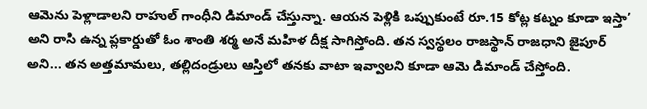ఆమెను పెళ్లాడాలని రాహుల్ గాంధీని డిమాండ్ చేస్తున్నా. ఆయన పెళ్లికి ఒప్పుకుంటే రూ.15 కోట్ల కట్నం కూడా ఇస్తా’ అని రాసి ఉన్న ప్లకార్డుతో ఓం శాంతి శర్మ అనే మహిళ దీక్ష సాగిస్తోంది. తన స్వస్థలం రాజస్థాన్ రాజధాని జైపూర్ అని... తన అత్తమామలు, తల్లిదండ్రులు ఆస్తిలో తనకు వాటా ఇవ్వాలని కూడా ఆమె డిమాండ్ చేస్తోంది.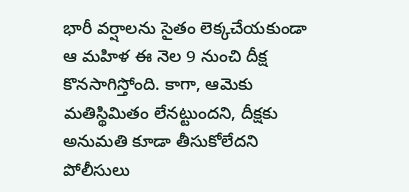భారీ వర్షాలను సైతం లెక్కచేయకుండా ఆ మహిళ ఈ నెల 9 నుంచి దీక్ష కొనసాగిస్తోంది. కాగా, ఆమెకు మతిస్థిమితం లేనట్టుందని, దీక్షకు అనుమతి కూడా తీసుకోలేదని పోలీసులు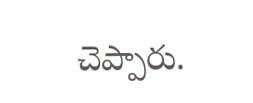చెప్పారు.